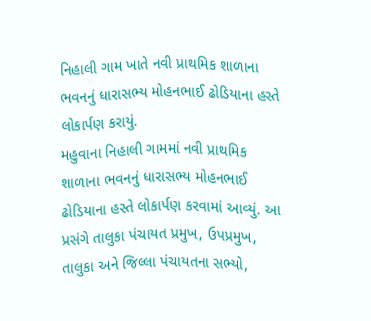નિહાલી ગામ ખાતે નવી પ્રાથમિક શાળાના ભવનનું ધારાસભ્ય મોહનભાઈ ઢોડિયાના હસ્તે લોકાર્પણ કરાયું.
મહુવાના નિહાલી ગામમાં નવી પ્રાથમિક શાળાના ભવનનું ધારાસભ્ય મોહનભાઈ ઢોડિયાના હસ્તે લોકાર્પણ કરવામાં આવ્યું. આ પ્રસંગે તાલુકા પંચાયત પ્રમુખ, ઉપપ્રમુખ, તાલુકા અને જિલ્લા પંચાયતના સભ્યો,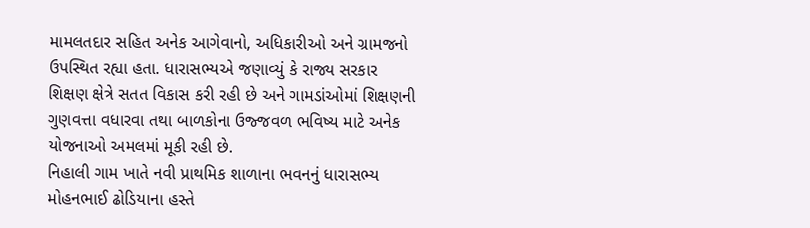મામલતદાર સહિત અનેક આગેવાનો, અધિકારીઓ અને ગ્રામજનો ઉપસ્થિત રહ્યા હતા. ધારાસભ્યએ જણાવ્યું કે રાજ્ય સરકાર શિક્ષણ ક્ષેત્રે સતત વિકાસ કરી રહી છે અને ગામડાંઓમાં શિક્ષણની ગુણવત્તા વધારવા તથા બાળકોના ઉજ્જવળ ભવિષ્ય માટે અનેક યોજનાઓ અમલમાં મૂકી રહી છે.
નિહાલી ગામ ખાતે નવી પ્રાથમિક શાળાના ભવનનું ધારાસભ્ય મોહનભાઈ ઢોડિયાના હસ્તે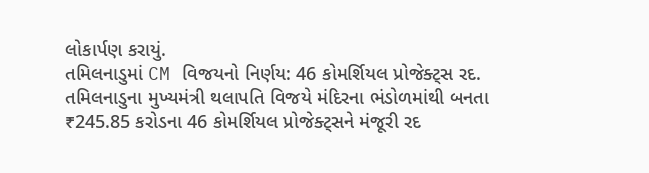લોકાર્પણ કરાયું.
તમિલનાડુમાં CM વિજયનો નિર્ણય: 46 કોમર્શિયલ પ્રોજેક્ટ્સ રદ.
તમિલનાડુના મુખ્યમંત્રી થલાપતિ વિજયે મંદિરના ભંડોળમાંથી બનતા ₹245.85 કરોડના 46 કોમર્શિયલ પ્રોજેક્ટ્સને મંજૂરી રદ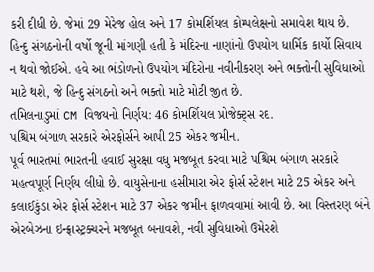કરી દીધી છે. જેમાં 29 મેરેજ હોલ અને 17 કોમર્શિયલ કોમ્પલેક્ષનો સમાવેશ થાય છે. હિન્દુ સંગઠનોની વર્ષો જૂની માંગણી હતી કે મંદિરના નાણાંનો ઉપયોગ ધાર્મિક કાર્યો સિવાય ન થવો જોઈએ. હવે આ ભંડોળનો ઉપયોગ મંદિરોના નવીનીકરણ અને ભક્તોની સુવિધાઓ માટે થશે, જે હિન્દુ સંગઠનો અને ભક્તો માટે મોટી જીત છે.
તમિલનાડુમાં CM વિજયનો નિર્ણય: 46 કોમર્શિયલ પ્રોજેક્ટ્સ રદ.
પશ્ચિમ બંગાળ સરકારે એરફોર્સને આપી 25 એકર જમીન.
પૂર્વ ભારતમાં ભારતની હવાઈ સુરક્ષા વધુ મજબૂત કરવા માટે પશ્ચિમ બંગાળ સરકારે મહત્વપૂર્ણ નિર્ણય લીધો છે. વાયુસેનાના હસીમારા એર ફોર્સ સ્ટેશન માટે 25 એકર અને કલાઈકુંડા એર ફોર્સ સ્ટેશન માટે 37 એકર જમીન ફાળવવામાં આવી છે. આ વિસ્તરણ બંને એરબેઝના ઇન્ફ્રાસ્ટ્રક્ચરને મજબૂત બનાવશે, નવી સુવિધાઓ ઉમેરશે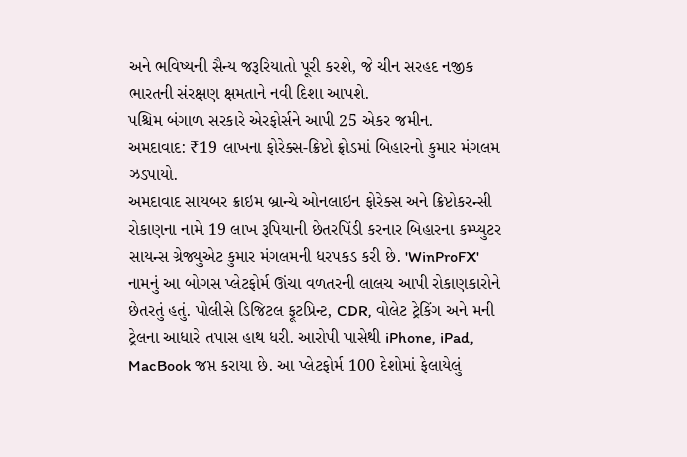અને ભવિષ્યની સૈન્ય જરૂરિયાતો પૂરી કરશે, જે ચીન સરહદ નજીક ભારતની સંરક્ષણ ક્ષમતાને નવી દિશા આપશે.
પશ્ચિમ બંગાળ સરકારે એરફોર્સને આપી 25 એકર જમીન.
અમદાવાદ: ₹19 લાખના ફોરેક્સ-ક્રિપ્ટો ફ્રોડમાં બિહારનો કુમાર મંગલમ ઝડપાયો.
અમદાવાદ સાયબર ક્રાઇમ બ્રાન્ચે ઓનલાઇન ફોરેક્સ અને ક્રિપ્ટોકરન્સી રોકાણના નામે 19 લાખ રૂપિયાની છેતરપિંડી કરનાર બિહારના કમ્પ્યુટર સાયન્સ ગ્રેજ્યુએટ કુમાર મંગલમની ધરપકડ કરી છે. 'WinProFX' નામનું આ બોગસ પ્લેટફોર્મ ઊંચા વળતરની લાલચ આપી રોકાણકારોને છેતરતું હતું. પોલીસે ડિજિટલ ફૂટપ્રિન્ટ, CDR, વોલેટ ટ્રેકિંગ અને મની ટ્રેલના આધારે તપાસ હાથ ધરી. આરોપી પાસેથી iPhone, iPad, MacBook જપ્ત કરાયા છે. આ પ્લેટફોર્મ 100 દેશોમાં ફેલાયેલું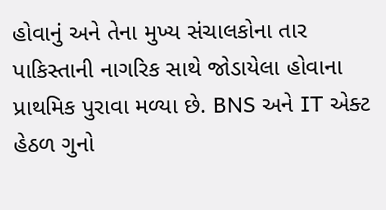હોવાનું અને તેના મુખ્ય સંચાલકોના તાર પાકિસ્તાની નાગરિક સાથે જોડાયેલા હોવાના પ્રાથમિક પુરાવા મળ્યા છે. BNS અને IT એક્ટ હેઠળ ગુનો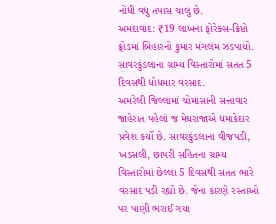નોંધી વધુ તપાસ ચાલુ છે.
અમદાવાદ: ₹19 લાખના ફોરેક્સ-ક્રિપ્ટો ફ્રોડમાં બિહારનો કુમાર મંગલમ ઝડપાયો.
સાવરકુંડલાના ગ્રામ્ય વિસ્તારોમાં સતત 5 દિવસથી ધોધમાર વરસાદ.
અમરેલી જિલ્લામાં ચોમાસાની સત્તાવાર જાહેરાત પહેલાં જ મેઘરાજાએ ધમાકેદાર પ્રવેશ કર્યો છે. સાવરકુંડલાના વીજપડી, ખડસલી, છાપરી સહિતના ગ્રામ્ય વિસ્તારોમાં છેલ્લા 5 દિવસથી સતત ભારે વરસાદ પડી રહ્યો છે. જેના કારણે રસ્તાઓ પર પાણી ભરાઈ ગયા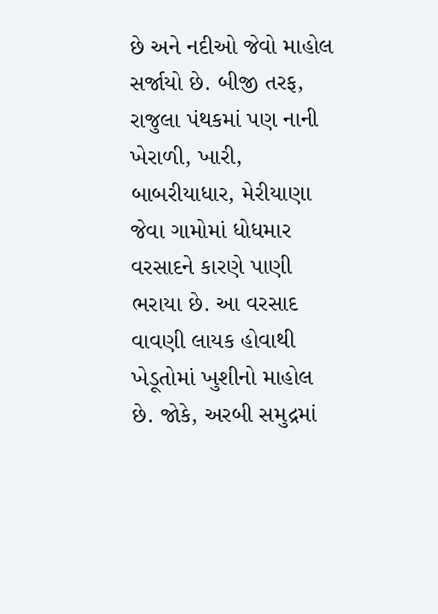છે અને નદીઓ જેવો માહોલ સર્જાયો છે. બીજી તરફ, રાજુલા પંથકમાં પણ નાની ખેરાળી, ખારી, બાબરીયાધાર, મેરીયાણા જેવા ગામોમાં ધોધમાર વરસાદને કારણે પાણી ભરાયા છે. આ વરસાદ વાવણી લાયક હોવાથી ખેડૂતોમાં ખુશીનો માહોલ છે. જોકે, અરબી સમુદ્રમાં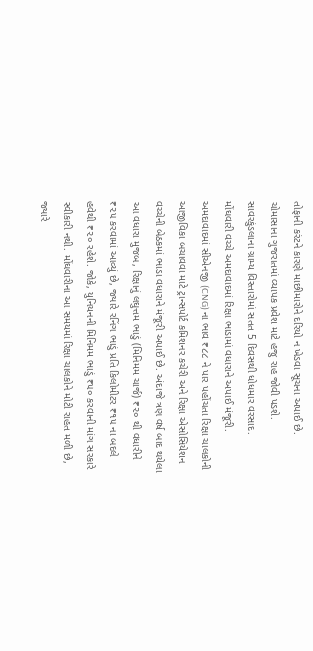તોફાની કરંટને કારણે માછીમારોને દરિયો ન ખેડવા સૂચના અપાઈ છે. ચોમાસાના ગુજરાતમાં વ્યાપક પ્રવેશ માટે હજુ રાહ જોવી પડશે.
સાવરકુંડલાના ગ્રામ્ય વિસ્તારોમાં સતત 5 દિવસથી ધોધમાર વરસાદ.
મોંઘવારી વચ્ચે અમદાવાદમાં રિક્ષા ભાડામાં વધારાને અપાઈ મંજૂરી.
અમદાવાદમાં સીએનજી (CNG) ના ભાવ ₹૮૮ ને પાર પહોંચતા રિક્ષા ચાલકોની આજીવિકા બચાવવા માટે ટ્રાન્સપોર્ટ કમિશનર કચેરી અને રિક્ષા એસોસિયેશન વચ્ચેની બેઠકમાં ભાડા વધારાને મંજૂરી અપાઈ છે. અંદાજે ત્રણ વર્ષ બાદ થયેલા આ વધારા મુજબ, રિક્ષાનું લઘુત્તમ ભાડું (મિનિમમ ચાર્જ) ₹૨૦ થી વધારીને ₹૨૫ કરવામાં આવ્યું છે, જ્યારે રનિંગ ભાડું પ્રતિ કિલોમીટર ₹૧૫ ના બદલે હવેથી ₹૨૦ રહેશે. જોકે, યુનિયનની મિનિમમ ભાડું ₹૫૦ કરવાની માંગ સરકારે સ્વીકારી નથી. મોંઘવારીના આ સમયમાં રિક્ષા ચાલકોને મોટી રાહત મળી છે, જ્યારે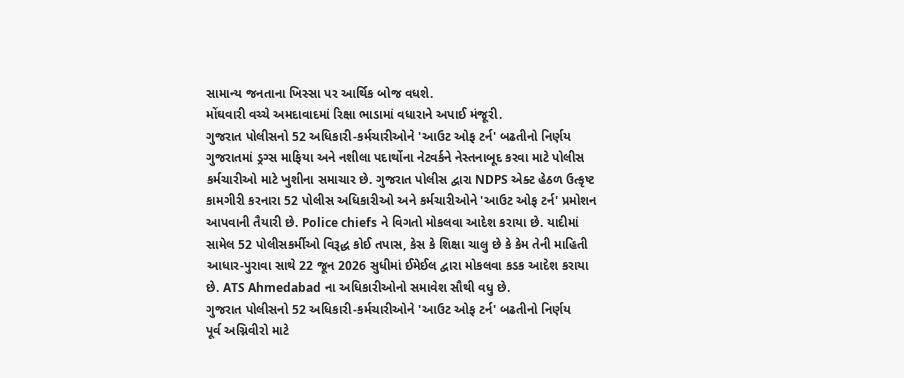સામાન્ય જનતાના ખિસ્સા પર આર્થિક બોજ વધશે.
મોંઘવારી વચ્ચે અમદાવાદમાં રિક્ષા ભાડામાં વધારાને અપાઈ મંજૂરી.
ગુજરાત પોલીસનો 52 અધિકારી-કર્મચારીઓને 'આઉટ ઓફ ટર્ન' બઢતીનો નિર્ણય
ગુજરાતમાં ડ્રગ્સ માફિયા અને નશીલા પદાર્થોના નેટવર્કને નેસ્તનાબૂદ કરવા માટે પોલીસ કર્મચારીઓ માટે ખુશીના સમાચાર છે. ગુજરાત પોલીસ દ્વારા NDPS એક્ટ હેઠળ ઉત્કૃષ્ટ કામગીરી કરનારા 52 પોલીસ અધિકારીઓ અને કર્મચારીઓને 'આઉટ ઓફ ટર્ન' પ્રમોશન આપવાની તૈયારી છે. Police chiefs ને વિગતો મોકલવા આદેશ કરાયા છે. યાદીમાં સામેલ 52 પોલીસકર્મીઓ વિરૂદ્ધ કોઈ તપાસ, કેસ કે શિક્ષા ચાલુ છે કે કેમ તેની માહિતી આધાર-પુરાવા સાથે 22 જૂન 2026 સુધીમાં ઈમેઈલ દ્વારા મોકલવા કડક આદેશ કરાયા છે. ATS Ahmedabad ના અધિકારીઓનો સમાવેશ સૌથી વધુ છે.
ગુજરાત પોલીસનો 52 અધિકારી-કર્મચારીઓને 'આઉટ ઓફ ટર્ન' બઢતીનો નિર્ણય
પૂર્વ અગ્નિવીરો માટે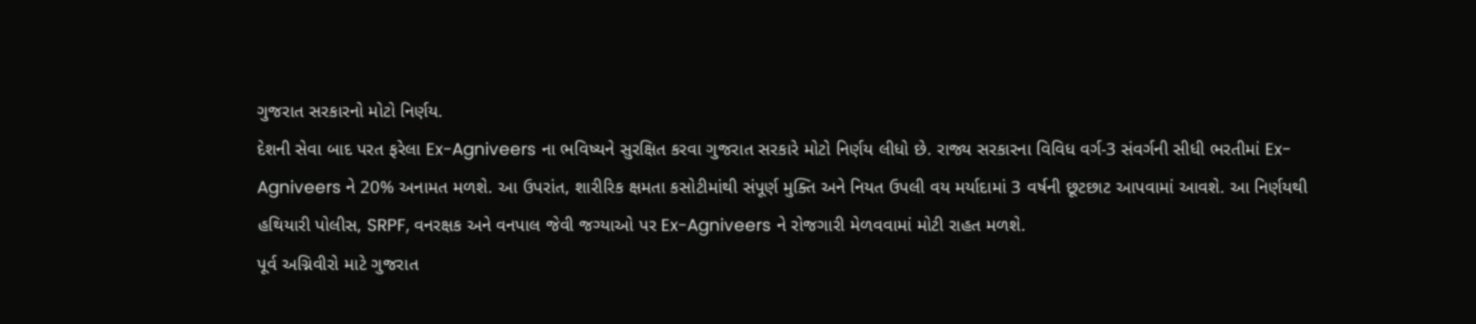ગુજરાત સરકારનો મોટો નિર્ણય.
દેશની સેવા બાદ પરત ફરેલા Ex-Agniveers ના ભવિષ્યને સુરક્ષિત કરવા ગુજરાત સરકારે મોટો નિર્ણય લીધો છે. રાજ્ય સરકારના વિવિધ વર્ગ-3 સંવર્ગની સીધી ભરતીમાં Ex-Agniveers ને 20% અનામત મળશે. આ ઉપરાંત, શારીરિક ક્ષમતા કસોટીમાંથી સંપૂર્ણ મુક્તિ અને નિયત ઉપલી વય મર્યાદામાં 3 વર્ષની છૂટછાટ આપવામાં આવશે. આ નિર્ણયથી હથિયારી પોલીસ, SRPF, વનરક્ષક અને વનપાલ જેવી જગ્યાઓ પર Ex-Agniveers ને રોજગારી મેળવવામાં મોટી રાહત મળશે.
પૂર્વ અગ્નિવીરો માટે ગુજરાત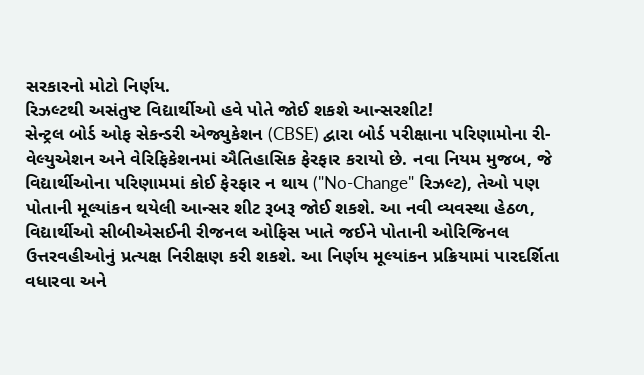સરકારનો મોટો નિર્ણય.
રિઝલ્ટથી અસંતુષ્ટ વિદ્યાર્થીઓ હવે પોતે જોઈ શકશે આન્સરશીટ!
સેન્ટ્રલ બોર્ડ ઓફ સેકન્ડરી એજ્યુકેશન (CBSE) દ્વારા બોર્ડ પરીક્ષાના પરિણામોના રી-વેલ્યુએશન અને વેરિફિકેશનમાં ઐતિહાસિક ફેરફાર કરાયો છે. નવા નિયમ મુજબ, જે વિદ્યાર્થીઓના પરિણામમાં કોઈ ફેરફાર ન થાય ("No-Change" રિઝલ્ટ), તેઓ પણ પોતાની મૂલ્યાંકન થયેલી આન્સર શીટ રૂબરૂ જોઈ શકશે. આ નવી વ્યવસ્થા હેઠળ, વિદ્યાર્થીઓ સીબીએસઈની રીજનલ ઓફિસ ખાતે જઈને પોતાની ઓરિજિનલ ઉત્તરવહીઓનું પ્રત્યક્ષ નિરીક્ષણ કરી શકશે. આ નિર્ણય મૂલ્યાંકન પ્રક્રિયામાં પારદર્શિતા વધારવા અને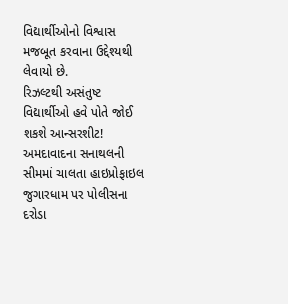વિદ્યાર્થીઓનો વિશ્વાસ મજબૂત કરવાના ઉદ્દેશ્યથી લેવાયો છે.
રિઝલ્ટથી અસંતુષ્ટ વિદ્યાર્થીઓ હવે પોતે જોઈ શકશે આન્સરશીટ!
અમદાવાદના સનાથલની સીમમાં ચાલતા હાઇપ્રોફાઇલ જુગારધામ પર પોલીસના દરોડા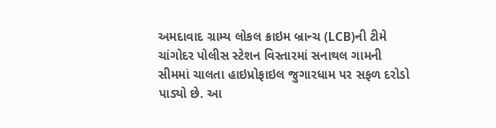અમદાવાદ ગ્રામ્ય લોકલ ક્રાઇમ બ્રાન્ચ (LCB)ની ટીમે ચાંગોદર પોલીસ સ્ટેશન વિસ્તારમાં સનાથલ ગામની સીમમાં ચાલતા હાઇપ્રોફાઇલ જુગારધામ પર સફળ દરોડો પાડ્યો છે. આ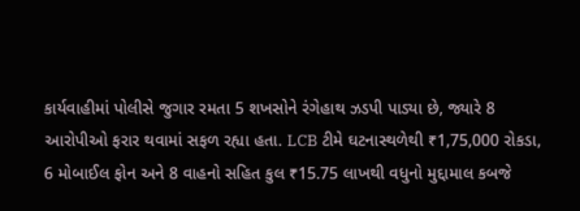કાર્યવાહીમાં પોલીસે જુગાર રમતા 5 શખસોને રંગેહાથ ઝડપી પાડ્યા છે, જ્યારે 8 આરોપીઓ ફરાર થવામાં સફળ રહ્યા હતા. LCB ટીમે ઘટનાસ્થળેથી ₹1,75,000 રોકડા, 6 મોબાઈલ ફોન અને 8 વાહનો સહિત કુલ ₹15.75 લાખથી વધુનો મુદ્દામાલ કબજે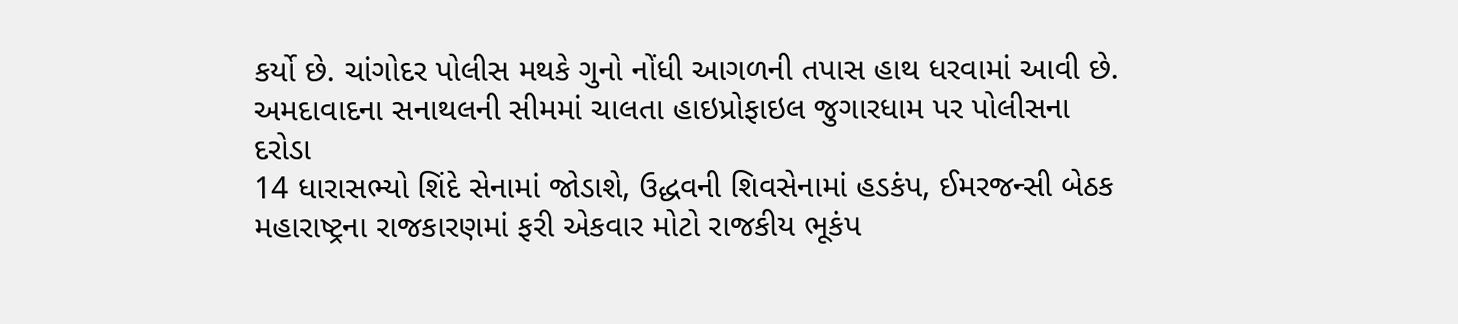કર્યો છે. ચાંગોદર પોલીસ મથકે ગુનો નોંધી આગળની તપાસ હાથ ધરવામાં આવી છે.
અમદાવાદના સનાથલની સીમમાં ચાલતા હાઇપ્રોફાઇલ જુગારધામ પર પોલીસના દરોડા
14 ધારાસભ્યો શિંદે સેનામાં જોડાશે, ઉદ્ધવની શિવસેનામાં હડકંપ, ઈમરજન્સી બેઠક
મહારાષ્ટ્રના રાજકારણમાં ફરી એકવાર મોટો રાજકીય ભૂકંપ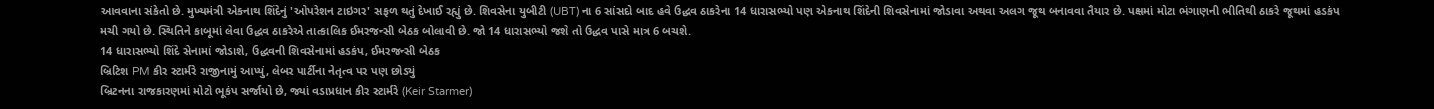આવવાના સંકેતો છે. મુખ્યમંત્રી એકનાથ શિંદેનું 'ઓપરેશન ટાઇગર' સફળ થતું દેખાઈ રહ્યું છે. શિવસેના યુબીટી (UBT) ના 6 સાંસદો બાદ હવે ઉદ્ધવ ઠાકરેના 14 ધારાસભ્યો પણ એકનાથ શિંદેની શિવસેનામાં જોડાવા અથવા અલગ જૂથ બનાવવા તૈયાર છે. પક્ષમાં મોટા ભંગાણની ભીતિથી ઠાકરે જૂથમાં હડકંપ મચી ગયો છે. સ્થિતિને કાબૂમાં લેવા ઉદ્ધવ ઠાકરેએ તાત્કાલિક ઈમરજન્સી બેઠક બોલાવી છે. જો 14 ધારાસભ્યો જશે તો ઉદ્ધવ પાસે માત્ર 6 બચશે.
14 ધારાસભ્યો શિંદે સેનામાં જોડાશે, ઉદ્ધવની શિવસેનામાં હડકંપ, ઈમરજન્સી બેઠક
બ્રિટિશ PM કીર સ્ટાર્મરે રાજીનામું આપ્યું, લેબર પાર્ટીના નેતૃત્વ પર પણ છોડ્યું
બ્રિટનના રાજકારણમાં મોટો ભૂકંપ સર્જાયો છે, જ્યાં વડાપ્રધાન કીર સ્ટાર્મરે (Keir Starmer)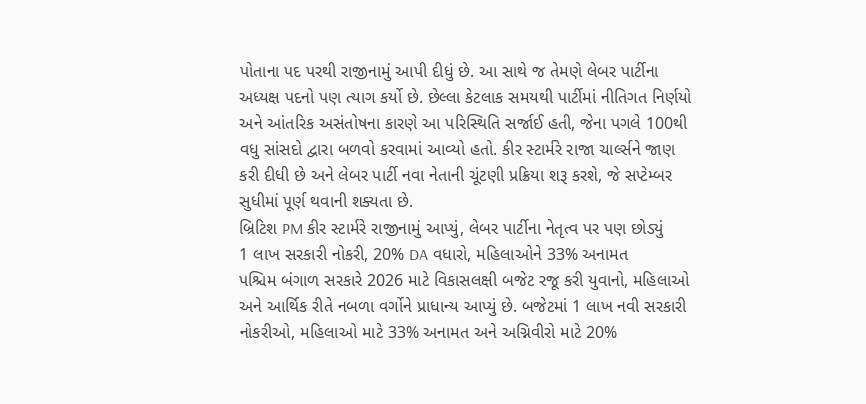પોતાના પદ પરથી રાજીનામું આપી દીધું છે. આ સાથે જ તેમણે લેબર પાર્ટીના અધ્યક્ષ પદનો પણ ત્યાગ કર્યો છે. છેલ્લા કેટલાક સમયથી પાર્ટીમાં નીતિગત નિર્ણયો અને આંતરિક અસંતોષના કારણે આ પરિસ્થિતિ સર્જાઈ હતી, જેના પગલે 100થી વધુ સાંસદો દ્વારા બળવો કરવામાં આવ્યો હતો. કીર સ્ટાર્મરે રાજા ચાર્લ્સને જાણ કરી દીધી છે અને લેબર પાર્ટી નવા નેતાની ચૂંટણી પ્રક્રિયા શરૂ કરશે, જે સપ્ટેમ્બર સુધીમાં પૂર્ણ થવાની શક્યતા છે.
બ્રિટિશ PM કીર સ્ટાર્મરે રાજીનામું આપ્યું, લેબર પાર્ટીના નેતૃત્વ પર પણ છોડ્યું
1 લાખ સરકારી નોકરી, 20% DA વધારો, મહિલાઓને 33% અનામત
પશ્ચિમ બંગાળ સરકારે 2026 માટે વિકાસલક્ષી બજેટ રજૂ કરી યુવાનો, મહિલાઓ અને આર્થિક રીતે નબળા વર્ગોને પ્રાધાન્ય આપ્યું છે. બજેટમાં 1 લાખ નવી સરકારી નોકરીઓ, મહિલાઓ માટે 33% અનામત અને અગ્નિવીરો માટે 20%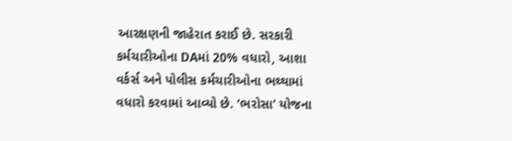આરક્ષણની જાહેરાત કરાઈ છે. સરકારી કર્મચારીઓના DAમાં 20% વધારો, આશા વર્કર્સ અને પોલીસ કર્મચારીઓના ભથ્થામાં વધારો કરવામાં આવ્યો છે. ‘ભરોસા’ યોજના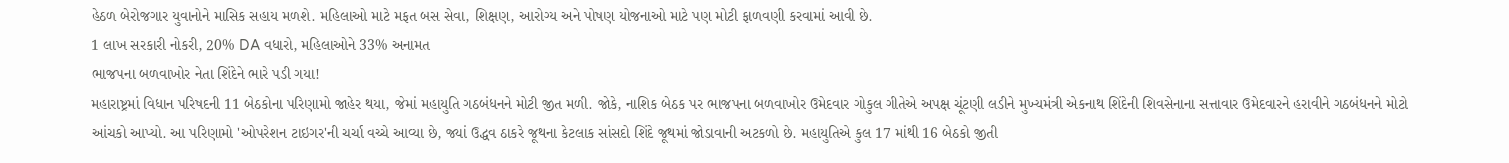હેઠળ બેરોજગાર યુવાનોને માસિક સહાય મળશે. મહિલાઓ માટે મફત બસ સેવા, શિક્ષણ, આરોગ્ય અને પોષણ યોજનાઓ માટે પણ મોટી ફાળવણી કરવામાં આવી છે.
1 લાખ સરકારી નોકરી, 20% DA વધારો, મહિલાઓને 33% અનામત
ભાજપના બળવાખોર નેતા શિંદેને ભારે પડી ગયા!
મહારાષ્ટ્રમાં વિધાન પરિષદની 11 બેઠકોના પરિણામો જાહેર થયા, જેમાં મહાયુતિ ગઠબંધનને મોટી જીત મળી. જોકે, નાશિક બેઠક પર ભાજપના બળવાખોર ઉમેદવાર ગોકુલ ગીતેએ અપક્ષ ચૂંટણી લડીને મુખ્યમંત્રી એકનાથ શિંદેની શિવસેનાના સત્તાવાર ઉમેદવારને હરાવીને ગઠબંધનને મોટો આંચકો આપ્યો. આ પરિણામો 'ઓપરેશન ટાઇગર'ની ચર્ચા વચ્ચે આવ્યા છે, જ્યાં ઉદ્ધવ ઠાકરે જૂથના કેટલાક સાંસદો શિંદે જૂથમાં જોડાવાની અટકળો છે. મહાયુતિએ કુલ 17 માંથી 16 બેઠકો જીતી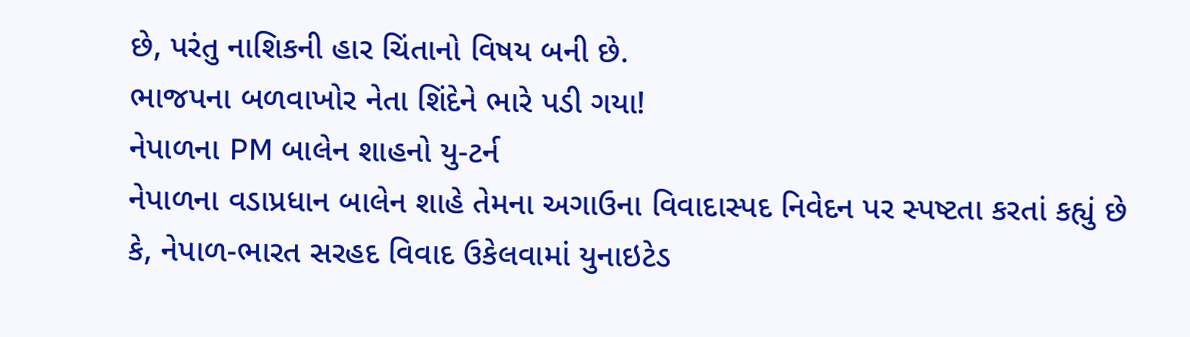છે, પરંતુ નાશિકની હાર ચિંતાનો વિષય બની છે.
ભાજપના બળવાખોર નેતા શિંદેને ભારે પડી ગયા!
નેપાળના PM બાલેન શાહનો યુ-ટર્ન
નેપાળના વડાપ્રધાન બાલેન શાહે તેમના અગાઉના વિવાદાસ્પદ નિવેદન પર સ્પષ્ટતા કરતાં કહ્યું છે કે, નેપાળ-ભારત સરહદ વિવાદ ઉકેલવામાં યુનાઇટેડ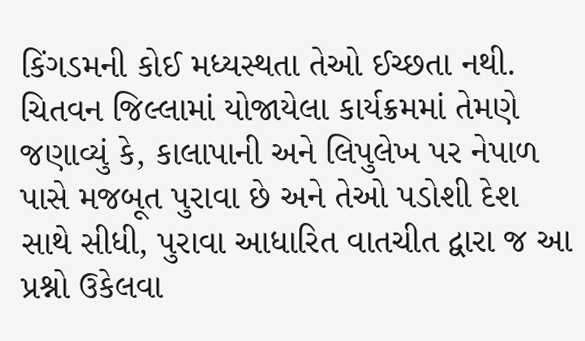કિંગડમની કોઈ મધ્યસ્થતા તેઓ ઈચ્છતા નથી. ચિતવન જિલ્લામાં યોજાયેલા કાર્યક્રમમાં તેમણે જણાવ્યું કે, કાલાપાની અને લિપુલેખ પર નેપાળ પાસે મજબૂત પુરાવા છે અને તેઓ પડોશી દેશ સાથે સીધી, પુરાવા આધારિત વાતચીત દ્વારા જ આ પ્રશ્નો ઉકેલવા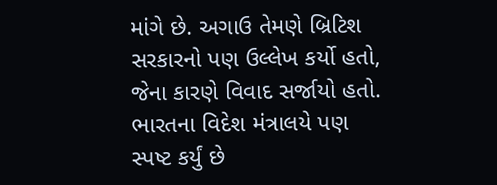માંગે છે. અગાઉ તેમણે બ્રિટિશ સરકારનો પણ ઉલ્લેખ કર્યો હતો, જેના કારણે વિવાદ સર્જાયો હતો. ભારતના વિદેશ મંત્રાલયે પણ સ્પષ્ટ કર્યું છે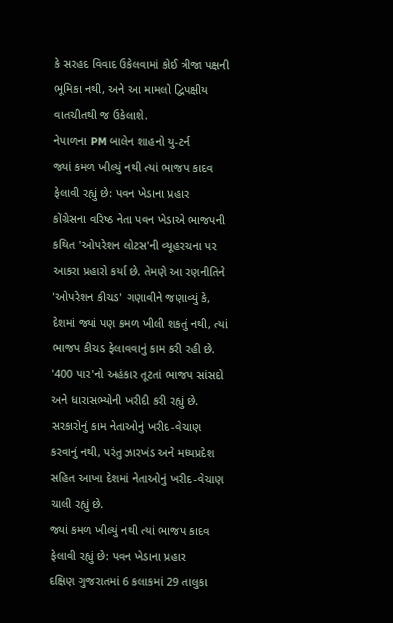કે સરહદ વિવાદ ઉકેલવામાં કોઈ ત્રીજા પક્ષની ભૂમિકા નથી, અને આ મામલો દ્વિપક્ષીય વાતચીતથી જ ઉકેલાશે.
નેપાળના PM બાલેન શાહનો યુ-ટર્ન
જ્યાં કમળ ખીલ્યું નથી ત્યાં ભાજપ કાદવ ફેલાવી રહ્યું છે: પવન ખેડાના પ્રહાર
કોંગ્રેસના વરિષ્ઠ નેતા પવન ખેડાએ ભાજપની કથિત 'ઓપરેશન લોટસ'ની વ્યૂહરચના પર આકરા પ્રહારો કર્યા છે. તેમણે આ રણનીતિને 'ઓપરેશન કીચડ' ગણાવીને જણાવ્યું કે, દેશમાં જ્યાં પણ કમળ ખીલી શકતું નથી, ત્યાં ભાજપ કીચડ ફેલાવવાનું કામ કરી રહી છે. '400 પાર'નો અહંકાર તૂટતાં ભાજપ સાંસદો અને ધારાસભ્યોની ખરીદી કરી રહ્યું છે. સરકારોનું કામ નેતાઓનું ખરીદ-વેચાણ કરવાનું નથી, પરંતુ ઝારખંડ અને મધ્યપ્રદેશ સહિત આખા દેશમાં નેતાઓનું ખરીદ-વેચાણ ચાલી રહ્યું છે.
જ્યાં કમળ ખીલ્યું નથી ત્યાં ભાજપ કાદવ ફેલાવી રહ્યું છે: પવન ખેડાના પ્રહાર
દક્ષિણ ગુજરાતમાં 6 કલાકમાં 29 તાલુકા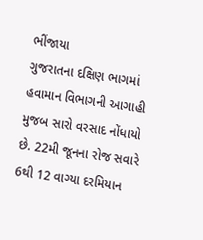ભીંજાયા
ગુજરાતના દક્ષિણ ભાગમાં હવામાન વિભાગની આગાહી મુજબ સારો વરસાદ નોંધાયો છે. 22મી જૂનના રોજ સવારે 6થી 12 વાગ્યા દરમિયાન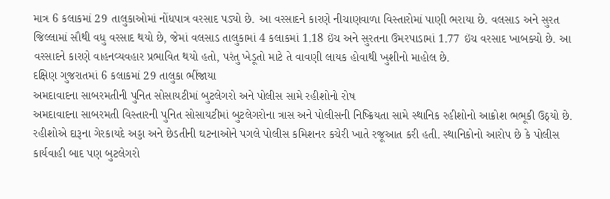માત્ર 6 કલાકમાં 29 તાલુકાઓમાં નોંધપાત્ર વરસાદ પડ્યો છે. આ વરસાદને કારણે નીચાણવાળા વિસ્તારોમાં પાણી ભરાયા છે. વલસાડ અને સુરત જિલ્લામાં સૌથી વધુ વરસાદ થયો છે, જેમાં વલસાડ તાલુકામાં 4 કલાકમાં 1.18 ઇંચ અને સુરતના ઉમરપાડામાં 1.77 ઇંચ વરસાદ ખાબક્યો છે. આ વરસાદને કારણે વાહનવ્યવહાર પ્રભાવિત થયો હતો, પરંતુ ખેડૂતો માટે તે વાવણી લાયક હોવાથી ખુશીનો માહોલ છે.
દક્ષિણ ગુજરાતમાં 6 કલાકમાં 29 તાલુકા ભીંજાયા
અમદાવાદના સાબરમતીની પુનિત સોસાયટીમાં બુટલેગરો અને પોલીસ સામે રહીશોનો રોષ
અમદાવાદના સાબરમતી વિસ્તારની પુનિત સોસાયટીમાં બુટલેગરોના ત્રાસ અને પોલીસની નિષ્ક્રિયતા સામે સ્થાનિક રહીશોનો આક્રોશ ભભૂકી ઉઠ્યો છે. રહીશોએ દારૂના ગેરકાયદે અડ્ડા અને છેડતીની ઘટનાઓને પગલે પોલીસ કમિશનર કચેરી ખાતે રજૂઆત કરી હતી. સ્થાનિકોનો આરોપ છે કે પોલીસ કાર્યવાહી બાદ પણ બુટલેગરો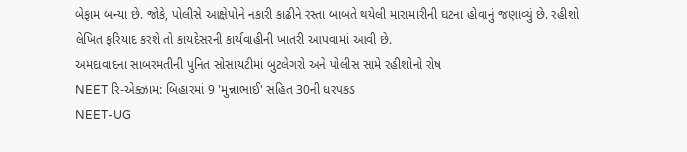બેફામ બન્યા છે. જોકે, પોલીસે આક્ષેપોને નકારી કાઢીને રસ્તા બાબતે થયેલી મારામારીની ઘટના હોવાનું જણાવ્યું છે. રહીશો લેખિત ફરિયાદ કરશે તો કાયદેસરની કાર્યવાહીની ખાતરી આપવામાં આવી છે.
અમદાવાદના સાબરમતીની પુનિત સોસાયટીમાં બુટલેગરો અને પોલીસ સામે રહીશોનો રોષ
NEET રિ-એક્ઝામ: બિહારમાં 9 'મુન્નાભાઈ' સહિત 30ની ધરપકડ
NEET-UG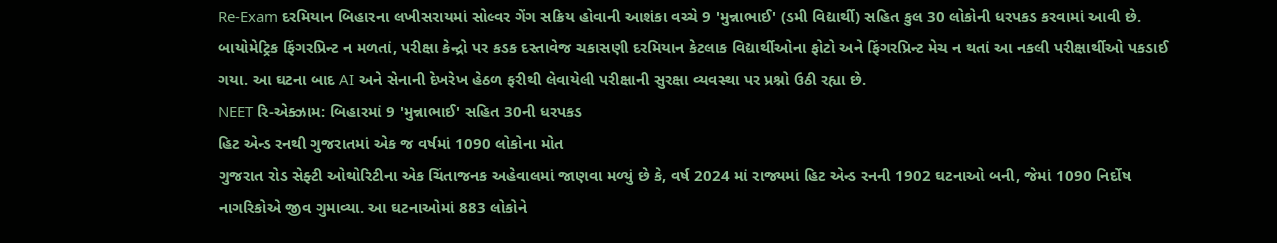Re-Exam દરમિયાન બિહારના લખીસરાયમાં સોલ્વર ગેંગ સક્રિય હોવાની આશંકા વચ્ચે 9 'મુન્નાભાઈ' (ડમી વિદ્યાર્થી) સહિત કુલ 30 લોકોની ધરપકડ કરવામાં આવી છે. બાયોમેટ્રિક ફિંગરપ્રિન્ટ ન મળતાં, પરીક્ષા કેન્દ્રો પર કડક દસ્તાવેજ ચકાસણી દરમિયાન કેટલાક વિદ્યાર્થીઓના ફોટો અને ફિંગરપ્રિન્ટ મેચ ન થતાં આ નકલી પરીક્ષાર્થીઓ પકડાઈ ગયા. આ ઘટના બાદ AI અને સેનાની દેખરેખ હેઠળ ફરીથી લેવાયેલી પરીક્ષાની સુરક્ષા વ્યવસ્થા પર પ્રશ્નો ઉઠી રહ્યા છે.
NEET રિ-એક્ઝામ: બિહારમાં 9 'મુન્નાભાઈ' સહિત 30ની ધરપકડ
હિટ એન્ડ રનથી ગુજરાતમાં એક જ વર્ષમાં 1090 લોકોના મોત
ગુજરાત રોડ સેફ્ટી ઓથોરિટીના એક ચિંતાજનક અહેવાલમાં જાણવા મળ્યું છે કે, વર્ષ 2024 માં રાજ્યમાં હિટ એન્ડ રનની 1902 ઘટનાઓ બની, જેમાં 1090 નિર્દોષ નાગરિકોએ જીવ ગુમાવ્યા. આ ઘટનાઓમાં 883 લોકોને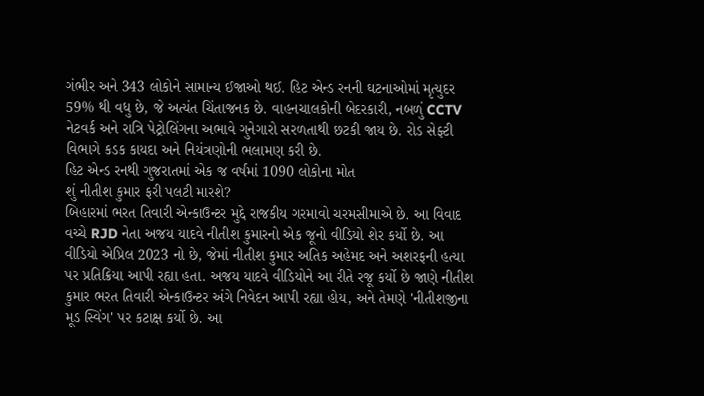ગંભીર અને 343 લોકોને સામાન્ય ઈજાઓ થઈ. હિટ એન્ડ રનની ઘટનાઓમાં મૃત્યુદર 59% થી વધુ છે, જે અત્યંત ચિંતાજનક છે. વાહનચાલકોની બેદરકારી, નબળું CCTV નેટવર્ક અને રાત્રિ પેટ્રોલિંગના અભાવે ગુનેગારો સરળતાથી છટકી જાય છે. રોડ સેફ્ટી વિભાગે કડક કાયદા અને નિયંત્રણોની ભલામણ કરી છે.
હિટ એન્ડ રનથી ગુજરાતમાં એક જ વર્ષમાં 1090 લોકોના મોત
શું નીતીશ કુમાર ફરી પલટી મારશે?
બિહારમાં ભરત તિવારી એન્કાઉન્ટર મુદ્દે રાજકીય ગરમાવો ચરમસીમાએ છે. આ વિવાદ વચ્ચે RJD નેતા અજય યાદવે નીતીશ કુમારનો એક જૂનો વીડિયો શેર કર્યો છે. આ વીડિયો એપ્રિલ 2023 નો છે, જેમાં નીતીશ કુમાર અતિક અહેમદ અને અશરફની હત્યા પર પ્રતિક્રિયા આપી રહ્યા હતા. અજય યાદવે વીડિયોને આ રીતે રજૂ કર્યો છે જાણે નીતીશ કુમાર ભરત તિવારી એન્કાઉન્ટર અંગે નિવેદન આપી રહ્યા હોય, અને તેમણે 'નીતીશજીના મૂડ સ્વિંગ' પર કટાક્ષ કર્યો છે. આ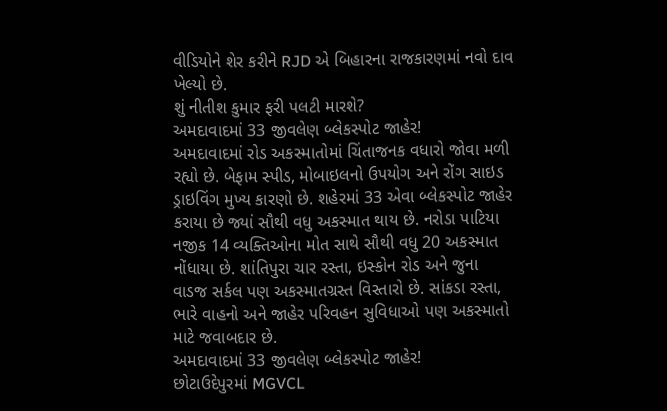વીડિયોને શેર કરીને RJD એ બિહારના રાજકારણમાં નવો દાવ ખેલ્યો છે.
શું નીતીશ કુમાર ફરી પલટી મારશે?
અમદાવાદમાં 33 જીવલેણ બ્લેકસ્પોટ જાહેર!
અમદાવાદમાં રોડ અકસ્માતોમાં ચિંતાજનક વધારો જોવા મળી રહ્યો છે. બેફામ સ્પીડ, મોબાઇલનો ઉપયોગ અને રોંગ સાઇડ ડ્રાઇવિંગ મુખ્ય કારણો છે. શહેરમાં 33 એવા બ્લેકસ્પોટ જાહેર કરાયા છે જ્યાં સૌથી વધુ અકસ્માત થાય છે. નરોડા પાટિયા નજીક 14 વ્યક્તિઓના મોત સાથે સૌથી વધુ 20 અકસ્માત નોંધાયા છે. શાંતિપુરા ચાર રસ્તા, ઇસ્કોન રોડ અને જુના વાડજ સર્કલ પણ અકસ્માતગ્રસ્ત વિસ્તારો છે. સાંકડા રસ્તા, ભારે વાહનો અને જાહેર પરિવહન સુવિધાઓ પણ અકસ્માતો માટે જવાબદાર છે.
અમદાવાદમાં 33 જીવલેણ બ્લેકસ્પોટ જાહેર!
છોટાઉદેપુરમાં MGVCL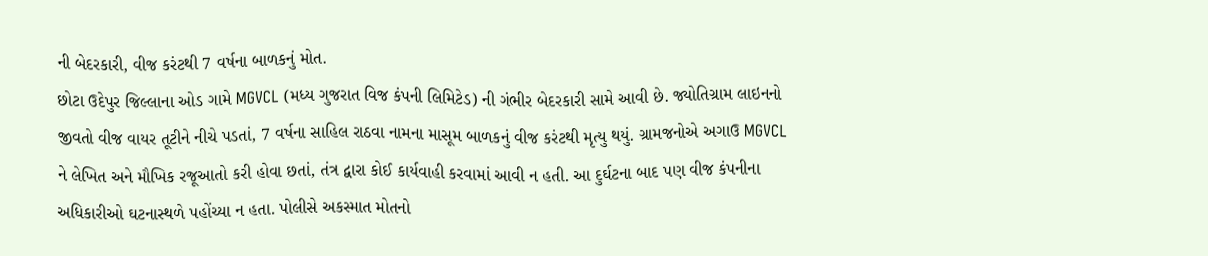ની બેદરકારી, વીજ કરંટથી 7 વર્ષના બાળકનું મોત.
છોટા ઉદેપુર જિલ્લાના ઓડ ગામે MGVCL (મધ્ય ગુજરાત વિજ કંપની લિમિટેડ) ની ગંભીર બેદરકારી સામે આવી છે. જ્યોતિગ્રામ લાઇનનો જીવતો વીજ વાયર તૂટીને નીચે પડતાં, 7 વર્ષના સાહિલ રાઠવા નામના માસૂમ બાળકનું વીજ કરંટથી મૃત્યુ થયું. ગ્રામજનોએ અગાઉ MGVCL ને લેખિત અને મૌખિક રજૂઆતો કરી હોવા છતાં, તંત્ર દ્વારા કોઈ કાર્યવાહી કરવામાં આવી ન હતી. આ દુર્ઘટના બાદ પણ વીજ કંપનીના અધિકારીઓ ઘટનાસ્થળે પહોંચ્યા ન હતા. પોલીસે અકસ્માત મોતનો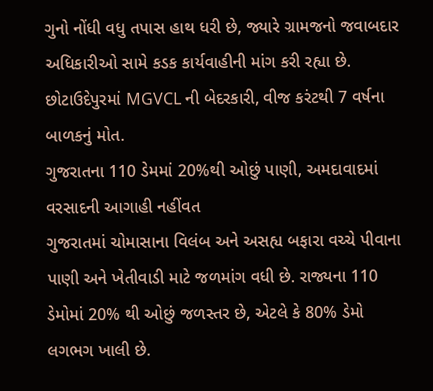ગુનો નોંધી વધુ તપાસ હાથ ધરી છે, જ્યારે ગ્રામજનો જવાબદાર અધિકારીઓ સામે કડક કાર્યવાહીની માંગ કરી રહ્યા છે.
છોટાઉદેપુરમાં MGVCL ની બેદરકારી, વીજ કરંટથી 7 વર્ષના બાળકનું મોત.
ગુજરાતના 110 ડેમમાં 20%થી ઓછું પાણી, અમદાવાદમાં વરસાદની આગાહી નહીંવત
ગુજરાતમાં ચોમાસાના વિલંબ અને અસહ્ય બફારા વચ્ચે પીવાના પાણી અને ખેતીવાડી માટે જળમાંગ વધી છે. રાજ્યના 110 ડેમોમાં 20% થી ઓછું જળસ્તર છે, એટલે કે 80% ડેમો લગભગ ખાલી છે.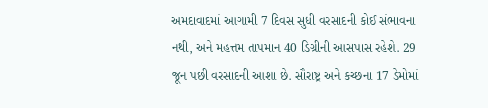અમદાવાદમાં આગામી 7 દિવસ સુધી વરસાદની કોઈ સંભાવના નથી, અને મહત્તમ તાપમાન 40 ડિગ્રીની આસપાસ રહેશે. 29 જૂન પછી વરસાદની આશા છે. સૌરાષ્ટ્ર અને કચ્છના 17 ડેમોમાં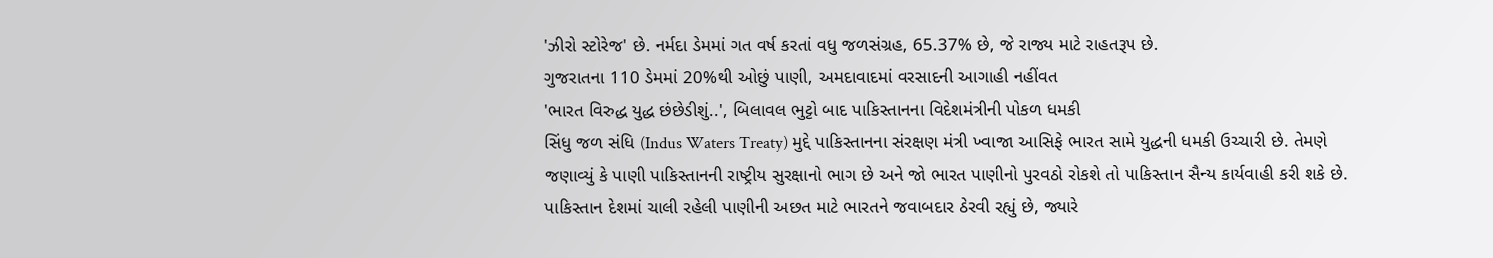'ઝીરો સ્ટોરેજ' છે. નર્મદા ડેમમાં ગત વર્ષ કરતાં વધુ જળસંગ્રહ, 65.37% છે, જે રાજ્ય માટે રાહતરૂપ છે.
ગુજરાતના 110 ડેમમાં 20%થી ઓછું પાણી, અમદાવાદમાં વરસાદની આગાહી નહીંવત
'ભારત વિરુદ્ધ યુદ્ધ છંછેડીશું..', બિલાવલ ભુટ્ટો બાદ પાકિસ્તાનના વિદેશમંત્રીની પોકળ ધમકી
સિંધુ જળ સંધિ (Indus Waters Treaty) મુદ્દે પાકિસ્તાનના સંરક્ષણ મંત્રી ખ્વાજા આસિફે ભારત સામે યુદ્ધની ધમકી ઉચ્ચારી છે. તેમણે જણાવ્યું કે પાણી પાકિસ્તાનની રાષ્ટ્રીય સુરક્ષાનો ભાગ છે અને જો ભારત પાણીનો પુરવઠો રોકશે તો પાકિસ્તાન સૈન્ય કાર્યવાહી કરી શકે છે. પાકિસ્તાન દેશમાં ચાલી રહેલી પાણીની અછત માટે ભારતને જવાબદાર ઠેરવી રહ્યું છે, જ્યારે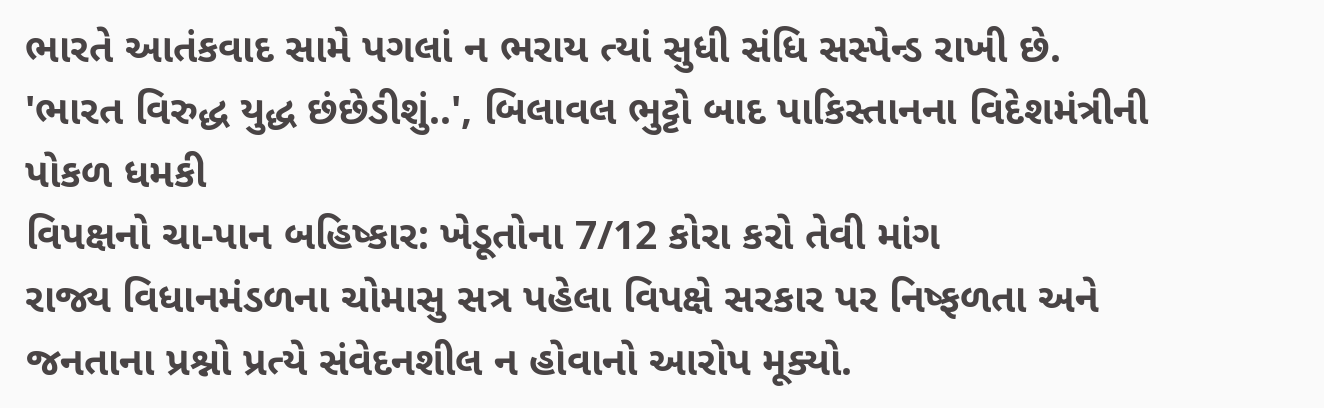ભારતે આતંકવાદ સામે પગલાં ન ભરાય ત્યાં સુધી સંધિ સસ્પેન્ડ રાખી છે.
'ભારત વિરુદ્ધ યુદ્ધ છંછેડીશું..', બિલાવલ ભુટ્ટો બાદ પાકિસ્તાનના વિદેશમંત્રીની પોકળ ધમકી
વિપક્ષનો ચા-પાન બહિષ્કાર: ખેડૂતોના 7/12 કોરા કરો તેવી માંગ
રાજ્ય વિધાનમંડળના ચોમાસુ સત્ર પહેલા વિપક્ષે સરકાર પર નિષ્ફળતા અને જનતાના પ્રશ્નો પ્રત્યે સંવેદનશીલ ન હોવાનો આરોપ મૂક્યો.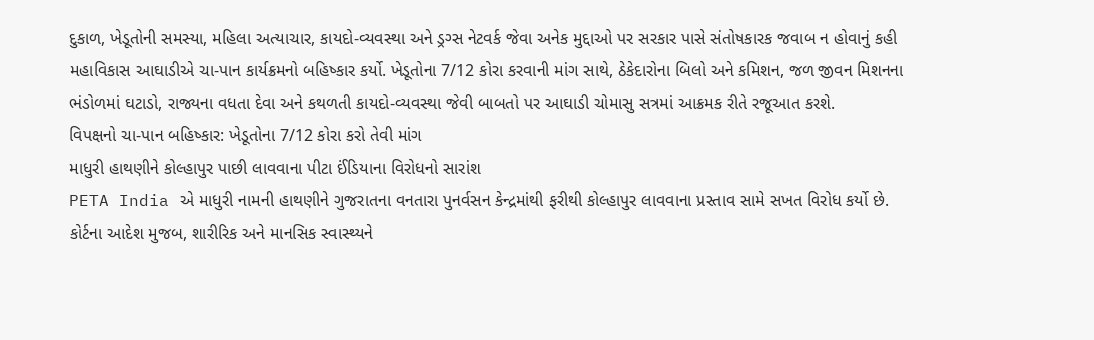દુકાળ, ખેડૂતોની સમસ્યા, મહિલા અત્યાચાર, કાયદો-વ્યવસ્થા અને ડ્રગ્સ નેટવર્ક જેવા અનેક મુદ્દાઓ પર સરકાર પાસે સંતોષકારક જવાબ ન હોવાનું કહી મહાવિકાસ આઘાડીએ ચા-પાન કાર્યક્રમનો બહિષ્કાર કર્યો. ખેડૂતોના 7/12 કોરા કરવાની માંગ સાથે, ઠેકેદારોના બિલો અને કમિશન, જળ જીવન મિશનના ભંડોળમાં ઘટાડો, રાજ્યના વધતા દેવા અને કથળતી કાયદો-વ્યવસ્થા જેવી બાબતો પર આઘાડી ચોમાસુ સત્રમાં આક્રમક રીતે રજૂઆત કરશે.
વિપક્ષનો ચા-પાન બહિષ્કાર: ખેડૂતોના 7/12 કોરા કરો તેવી માંગ
માધુરી હાથણીને કોલ્હાપુર પાછી લાવવાના પીટા ઈંડિયાના વિરોધનો સારાંશ
PETA India એ માધુરી નામની હાથણીને ગુજરાતના વનતારા પુનર્વસન કેન્દ્રમાંથી ફરીથી કોલ્હાપુર લાવવાના પ્રસ્તાવ સામે સખત વિરોધ કર્યો છે. કોર્ટના આદેશ મુજબ, શારીરિક અને માનસિક સ્વાસ્થ્યને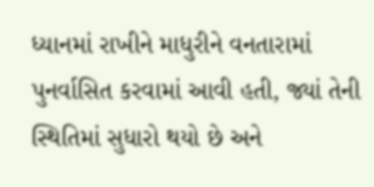ધ્યાનમાં રાખીને માધુરીને વનતારામાં પુનર્વાસિત કરવામાં આવી હતી, જ્યાં તેની સ્થિતિમાં સુધારો થયો છે અને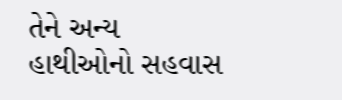તેને અન્ય હાથીઓનો સહવાસ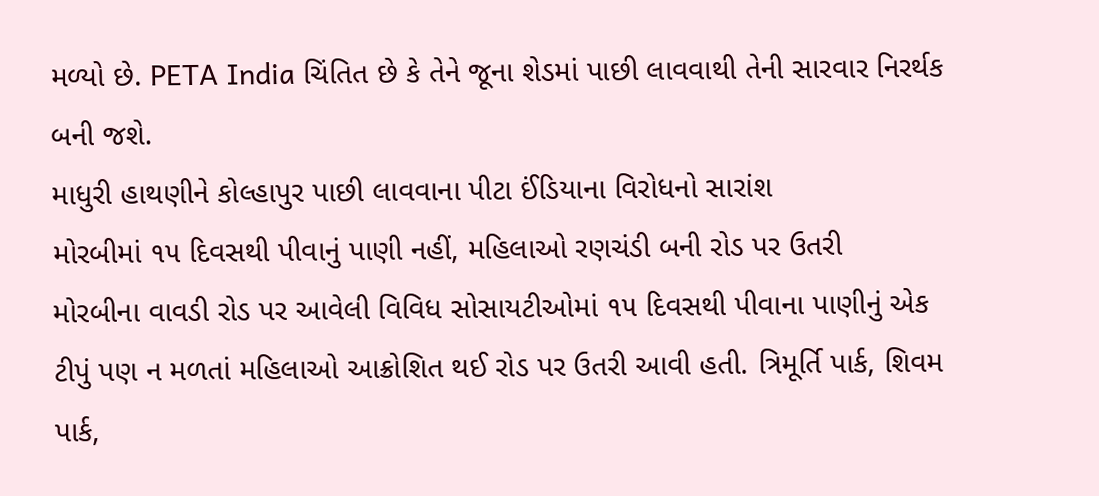મળ્યો છે. PETA India ચિંતિત છે કે તેને જૂના શેડમાં પાછી લાવવાથી તેની સારવાર નિરર્થક બની જશે.
માધુરી હાથણીને કોલ્હાપુર પાછી લાવવાના પીટા ઈંડિયાના વિરોધનો સારાંશ
મોરબીમાં ૧૫ દિવસથી પીવાનું પાણી નહીં, મહિલાઓ રણચંડી બની રોડ પર ઉતરી
મોરબીના વાવડી રોડ પર આવેલી વિવિધ સોસાયટીઓમાં ૧૫ દિવસથી પીવાના પાણીનું એક ટીપું પણ ન મળતાં મહિલાઓ આક્રોશિત થઈ રોડ પર ઉતરી આવી હતી. ત્રિમૂર્તિ પાર્ક, શિવમ પાર્ક,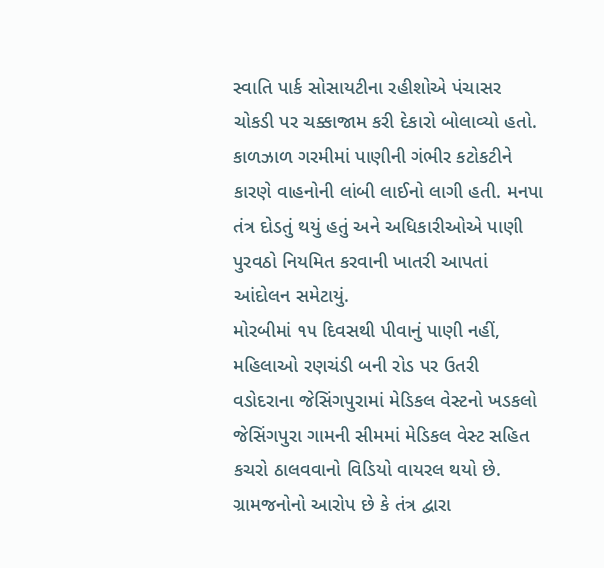સ્વાતિ પાર્ક સોસાયટીના રહીશોએ પંચાસર ચોકડી પર ચક્કાજામ કરી દેકારો બોલાવ્યો હતો. કાળઝાળ ગરમીમાં પાણીની ગંભીર કટોકટીને કારણે વાહનોની લાંબી લાઈનો લાગી હતી. મનપા તંત્ર દોડતું થયું હતું અને અધિકારીઓએ પાણી પુરવઠો નિયમિત કરવાની ખાતરી આપતાં આંદોલન સમેટાયું.
મોરબીમાં ૧૫ દિવસથી પીવાનું પાણી નહીં, મહિલાઓ રણચંડી બની રોડ પર ઉતરી
વડોદરાના જેસિંગપુરામાં મેડિકલ વેસ્ટનો ખડકલો
જેસિંગપુરા ગામની સીમમાં મેડિકલ વેસ્ટ સહિત કચરો ઠાલવવાનો વિડિયો વાયરલ થયો છે. ગ્રામજનોનો આરોપ છે કે તંત્ર દ્વારા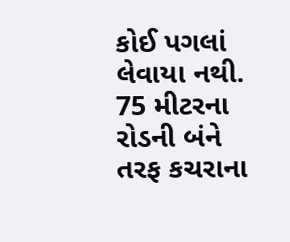કોઈ પગલાં લેવાયા નથી. 75 મીટરના રોડની બંને તરફ કચરાના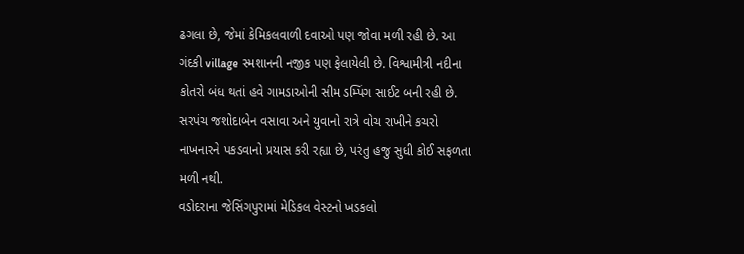ઢગલા છે, જેમાં કેમિકલવાળી દવાઓ પણ જોવા મળી રહી છે. આ ગંદકી village સ્મશાનની નજીક પણ ફેલાયેલી છે. વિશ્વામીત્રી નદીના કોતરો બંધ થતાં હવે ગામડાઓની સીમ ડમ્પિંગ સાઈટ બની રહી છે. સરપંચ જશોદાબેન વસાવા અને યુવાનો રાત્રે વોચ રાખીને કચરો નાખનારને પકડવાનો પ્રયાસ કરી રહ્યા છે, પરંતુ હજુ સુધી કોઈ સફળતા મળી નથી.
વડોદરાના જેસિંગપુરામાં મેડિકલ વેસ્ટનો ખડકલો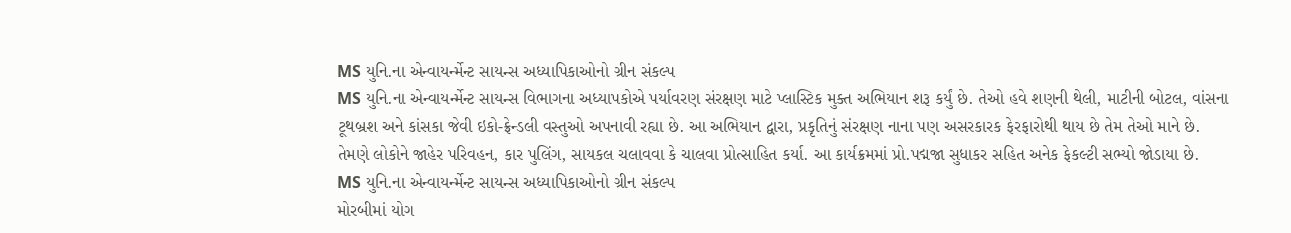MS યુનિ.ના એન્વાયર્ન્મેન્ટ સાયન્સ અધ્યાપિકાઓનો ગ્રીન સંકલ્પ
MS યુનિ.ના એન્વાયર્ન્મેન્ટ સાયન્સ વિભાગના અધ્યાપકોએ પર્યાવરણ સંરક્ષણ માટે પ્લાસ્ટિક મુક્ત અભિયાન શરૂ કર્યું છે. તેઓ હવે શણની થેલી, માટીની બોટલ, વાંસના ટૂથબ્રશ અને કાંસકા જેવી ઇકો-ફ્રેન્ડલી વસ્તુઓ અપનાવી રહ્યા છે. આ અભિયાન દ્વારા, પ્રકૃતિનું સંરક્ષણ નાના પણ અસરકારક ફેરફારોથી થાય છે તેમ તેઓ માને છે. તેમણે લોકોને જાહેર પરિવહન, કાર પુલિંગ, સાયકલ ચલાવવા કે ચાલવા પ્રોત્સાહિત કર્યા. આ કાર્યક્રમમાં પ્રો.પદ્મજા સુધાકર સહિત અનેક ફેકલ્ટી સભ્યો જોડાયા છે.
MS યુનિ.ના એન્વાયર્ન્મેન્ટ સાયન્સ અધ્યાપિકાઓનો ગ્રીન સંકલ્પ
મોરબીમાં યોગ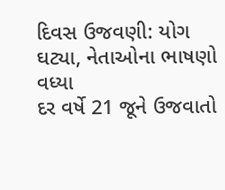દિવસ ઉજવણી: યોગ ઘટ્યા, નેતાઓના ભાષણો વધ્યા
દર વર્ષે 21 જૂને ઉજવાતો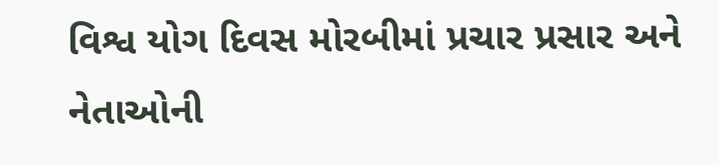વિશ્વ યોગ દિવસ મોરબીમાં પ્રચાર પ્રસાર અને નેતાઓની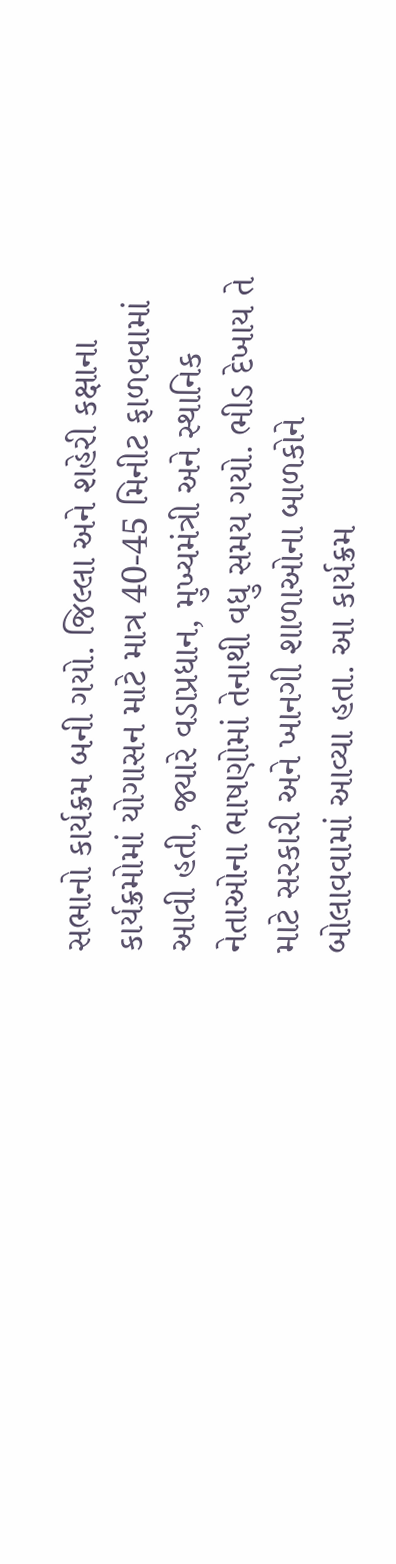સભાનો કાર્યક્રમ બની ગયો. જિલ્લા અને શહેરી કક્ષાના કાર્યક્રમોમાં યોગાસન માટે માત્ર 40-45 મિનીટ ફાળવવામાં આવી હતી, જ્યારે વડાપ્રધાન, મુખ્યમંત્રી અને સ્થાનિક નેતાઓના ભાષણોમાં તેનાથી વધુ સમય ગયો. ભીડ દેખાય તે માટે સરકારી અને ખાનગી શાળાઓના બાળકોને બોલાવવામાં આવ્યા હતા. આ કાર્યક્રમ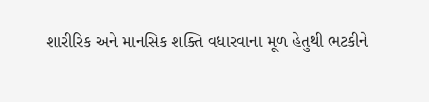શારીરિક અને માનસિક શક્તિ વધારવાના મૂળ હેતુથી ભટકીને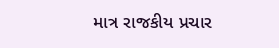માત્ર રાજકીય પ્રચાર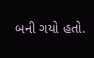બની ગયો હતો.